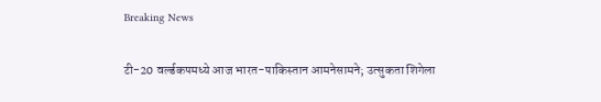Breaking News

टी-20 वर्ल्डकपमध्ये आज भारत-पाकिस्तान आमनेसामने; उत्सुकता शिगेला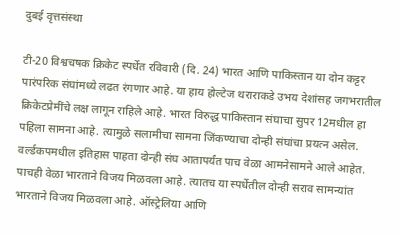दुबई वृत्तसंस्था

टी-20 विश्वचषक क्रिकेट स्पर्धेत रविवारी (दि. 24) भारत आणि पाकिस्तान या दोन कट्टर पारंपरिक संघांमध्ये लढत रंगणार आहे. या हाय होल्टेज थराराकडे उभय देशांसह जगभरातील क्रिकेटप्रेमींचे लक्ष लागून राहिले आहे. भारत विरुद्ध पाकिस्तान संघाचा सुपर 12मधील हा पहिला सामना आहे. त्यामुळे सलामीचा सामना जिंकण्याचा दोन्ही संघांचा प्रयत्न असेल. वर्ल्डकपमधील इतिहास पाहता दोन्ही संघ आतापर्यंत पाच वेळा आमनेसामने आले आहेत. पाचही वेळा भारताने विजय मिळवला आहे. त्यातच या स्पर्धेतील दोन्ही सराव सामन्यांत भारताने विजय मिळवला आहे. ऑस्ट्रेलिया आणि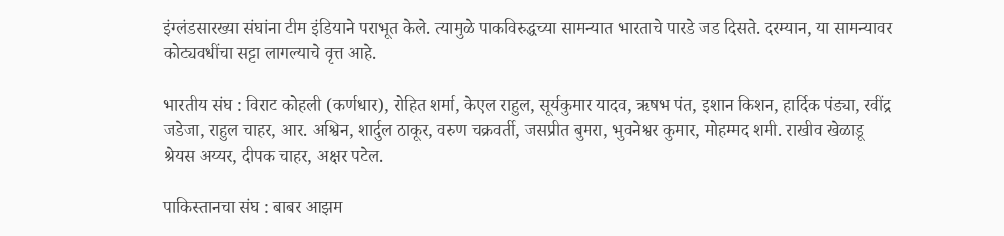इंग्लंडसारख्या संघांना टीम इंडियाने पराभूत केले. त्यामुळे पाकविरुद्धच्या सामन्यात भारताचे पारडे जड दिसते. दरम्यान, या सामन्यावर कोट्यवधींचा सट्टा लागल्याचे वृत्त आहे.

भारतीय संघ : विराट कोहली (कर्णधार), रोहित शर्मा, केएल राहुल, सूर्यकुमार यादव, ऋषभ पंत, इशान किशन, हार्दिक पंड्या, रवींद्र जडेजा, राहुल चाहर, आर. अश्विन, शार्दुल ठाकूर, वरुण चक्रवर्ती, जसप्रीत बुमरा, भुवनेश्वर कुमार, मोहम्मद शमी. राखीव खेळाडू श्रेयस अय्यर, दीपक चाहर, अक्षर पटेल.

पाकिस्तानचा संघ : बाबर आझम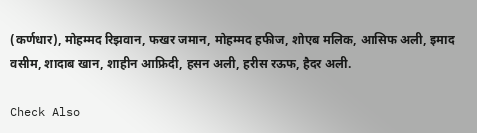(कर्णधार), मोहम्मद रिझवान, फखर जमान, मोहम्मद हफीज, शोएब मलिक, आसिफ अली, इमाद वसीम, शादाब खान, शाहीन आफ्रिदी, हसन अली, हरीस रऊफ, हैदर अली.

Check Also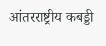आंतरराष्ट्रीय कबड्डी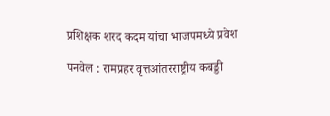प्रशिक्षक शरद कदम यांचा भाजपमध्ये प्रवेश

पनवेल : रामप्रहर वृत्तआंतरराष्ट्रीय कबड्डी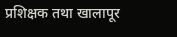प्रशिक्षक तथा खालापूर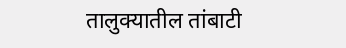तालुक्यातील तांबाटी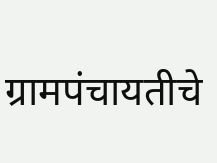ग्रामपंचायतीचे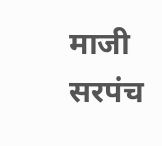माजी सरपंच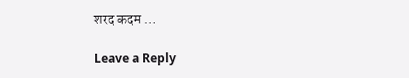शरद कदम …

Leave a Reply